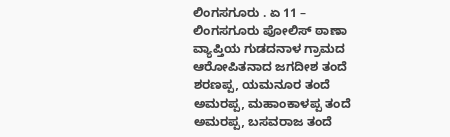ಲಿಂಗಸಗೂರು . ಏ 11 – ಲಿಂಗಸಗೂರು ಪೋಲಿಸ್ ಠಾಣಾ ವ್ಯಾಪ್ತಿಯ ಗುಡದನಾಳ ಗ್ರಾಮದ ಆರೋಪಿತನಾದ ಜಗದೀಶ ತಂದೆ ಶರಣಪ್ಪ, ಯಮನೂರ ತಂದೆ ಅಮರಪ್ಪ, ಮಹಾಂಕಾಳಪ್ಪ ತಂದೆ ಅಮರಪ್ಪ, ಬಸವರಾಜ ತಂದೆ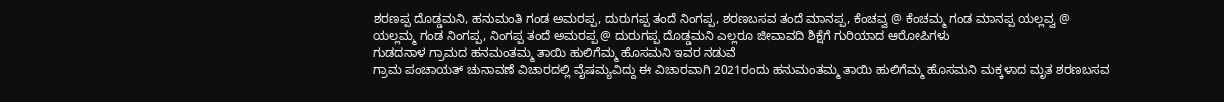ಶರಣಪ್ಪ ದೊಡ್ಡಮನಿ, ಹನುಮಂತಿ ಗಂಡ ಅಮರಪ್ಪ, ದುರುಗಪ್ಪ ತಂದೆ ನಿಂಗಪ್ಪ, ಶರಣಬಸವ ತಂದೆ ಮಾನಪ್ಪ, ಕೆಂಚವ್ವ @ ಕೆಂಚಮ್ಮ ಗಂಡ ಮಾನಪ್ಪ ಯಲ್ಲವ್ವ @ ಯಲ್ಲಮ್ಮ ಗಂಡ ನಿಂಗಪ್ಪ, ನಿಂಗಪ್ಪ ತಂದೆ ಅಮರಪ್ಪ @ ದುರುಗಪ್ಪ ದೊಡ್ಡಮನಿ ಎಲ್ಲರೂ ಜೀವಾವದಿ ಶಿಕ್ಷೆಗೆ ಗುರಿಯಾದ ಆರೋಪಿಗಳು
ಗುಡದನಾಳ ಗ್ರಾಮದ ಹನಮಂತಮ್ಮ ತಾಯಿ ಹುಲಿಗೆಮ್ಮ ಹೊಸಮನಿ ಇವರ ನಡುವೆ
ಗ್ರಾಮ ಪಂಚಾಯತ್ ಚುನಾವಣೆ ವಿಚಾರದಲ್ಲಿ ವೈಷಮ್ಯವಿದ್ದು ಈ ವಿಚಾರವಾಗಿ 2021ರಂದು ಹನುಮಂತಮ್ಮ ತಾಯಿ ಹುಲಿಗೆಮ್ಮ ಹೊಸಮನಿ ಮಕ್ಕಳಾದ ಮೃತ ಶರಣಬಸವ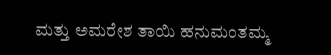ಮತ್ತು ಅಮರೇಶ ತಾಯಿ ಹನುಮಂತಮ್ಮ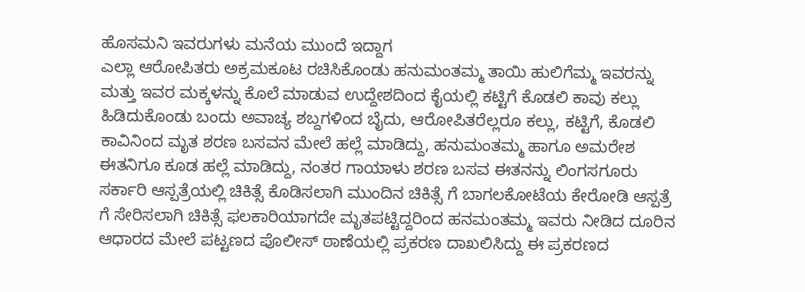ಹೊಸಮನಿ ಇವರುಗಳು ಮನೆಯ ಮುಂದೆ ಇದ್ದಾಗ
ಎಲ್ಲಾ ಆರೋಪಿತರು ಅಕ್ರಮಕೂಟ ರಚಿಸಿಕೊಂಡು ಹನುಮಂತಮ್ಮ ತಾಯಿ ಹುಲಿಗೆಮ್ಮ ಇವರನ್ನು ಮತ್ತು ಇವರ ಮಕ್ಕಳನ್ನು ಕೊಲೆ ಮಾಡುವ ಉದ್ದೇಶದಿಂದ ಕೈಯಲ್ಲಿ ಕಟ್ಟಿಗೆ ಕೊಡಲಿ ಕಾವು ಕಲ್ಲು ಹಿಡಿದುಕೊಂಡು ಬಂದು ಅವಾಚ್ಯ ಶಬ್ದಗಳಿಂದ ಬೈದು, ಆರೋಪಿತರೆಲ್ಲರೂ ಕಲ್ಲು, ಕಟ್ಟಿಗೆ, ಕೊಡಲಿ ಕಾವಿನಿಂದ ಮೃತ ಶರಣ ಬಸವನ ಮೇಲೆ ಹಲ್ಲೆ ಮಾಡಿದ್ದು, ಹನುಮಂತಮ್ಮ ಹಾಗೂ ಅಮರೇಶ ಈತನಿಗೂ ಕೂಡ ಹಲ್ಲೆ ಮಾಡಿದ್ದು, ನಂತರ ಗಾಯಾಳು ಶರಣ ಬಸವ ಈತನನ್ನು ಲಿಂಗಸಗೂರು ಸರ್ಕಾರಿ ಆಸ್ಪತ್ರೆಯಲ್ಲಿ ಚಿಕಿತ್ಸೆ ಕೊಡಿಸಲಾಗಿ ಮುಂದಿನ ಚಿಕಿತ್ಸೆ ಗೆ ಬಾಗಲಕೋಟೆಯ ಕೇರೋಡಿ ಆಸ್ಪತ್ರೆ ಗೆ ಸೇರಿಸಲಾಗಿ ಚಿಕಿತ್ಸೆ ಫಲಕಾರಿಯಾಗದೇ ಮೃತಪಟ್ಟಿದ್ದರಿಂದ ಹನಮಂತಮ್ಮ ಇವರು ನೀಡಿದ ದೂರಿನ ಆಧಾರದ ಮೇಲೆ ಪಟ್ಟಣದ ಪೊಲೀಸ್ ಠಾಣೆಯಲ್ಲಿ ಪ್ರಕರಣ ದಾಖಲಿಸಿದ್ದು ಈ ಪ್ರಕರಣದ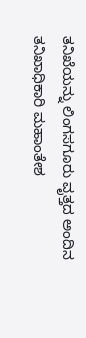ತನಿಖೆಯನ್ನು ಲಿಂಗಸಗೂರು ವೃತ್ತದ ಅಂದಿನ ತನಿಖಾಧಿಕಾರಿ ಮಹಾಂತೇಶ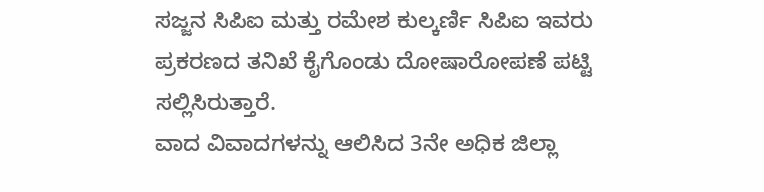ಸಜ್ಜನ ಸಿಪಿಐ ಮತ್ತು ರಮೇಶ ಕುಲ್ಕರ್ಣಿ ಸಿಪಿಐ ಇವರು ಪ್ರಕರಣದ ತನಿಖೆ ಕೈಗೊಂಡು ದೋಷಾರೋಪಣೆ ಪಟ್ಟಿ ಸಲ್ಲಿಸಿರುತ್ತಾರೆ.
ವಾದ ವಿವಾದಗಳನ್ನು ಆಲಿಸಿದ 3ನೇ ಅಧಿಕ ಜಿಲ್ಲಾ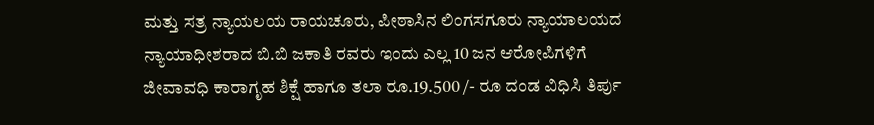ಮತ್ತು ಸತ್ರ ನ್ಯಾಯಲಯ ರಾಯಚೂರು, ಪೀಠಾಸಿನ ಲಿಂಗಸಗೂರು ನ್ಯಾಯಾಲಯದ ನ್ಯಾಯಾಧೀಶರಾದ ಬಿ.ಬಿ ಜಕಾತಿ ರವರು ಇಂದು ಎಲ್ಲ 10 ಜನ ಆರೋಪಿಗಳಿಗೆ ಜೀವಾವಧಿ ಕಾರಾಗೃಹ ಶಿಕ್ಷೆ ಹಾಗೂ ತಲಾ ರೂ.19.500 /- ರೂ ದಂಡ ವಿಧಿಸಿ ತಿರ್ಪು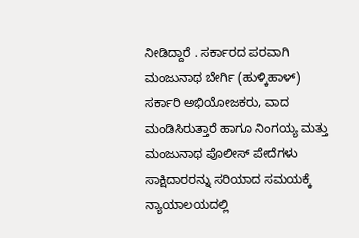ನೀಡಿದ್ದಾರೆ . ಸರ್ಕಾರದ ಪರವಾಗಿ ಮಂಜುನಾಥ ಬೇರ್ಗಿ (ಹುಳ್ಕಿಹಾಳ್) ಸರ್ಕಾರಿ ಅಭಿಯೋಜಕರು, ವಾದ ಮಂಡಿಸಿರುತ್ತಾರೆ ಹಾಗೂ ನಿಂಗಯ್ಯ ಮತ್ತು ಮಂಜುನಾಥ ಪೊಲೀಸ್ ಪೇದೆಗಳು ಸಾಕ್ಷಿದಾರರನ್ನು ಸರಿಯಾದ ಸಮಯಕ್ಕೆ ನ್ಯಾಯಾಲಯದಲ್ಲಿ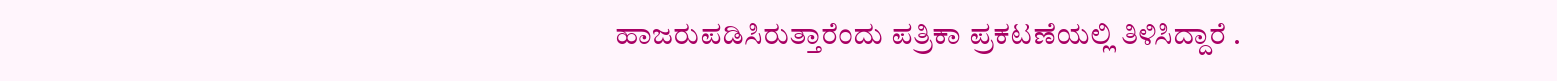ಹಾಜರುಪಡಿಸಿರುತ್ತಾರೆಂದು ಪತ್ರಿಕಾ ಪ್ರಕಟಣೆಯಲ್ಲಿ ತಿಳಿಸಿದ್ದಾರೆ .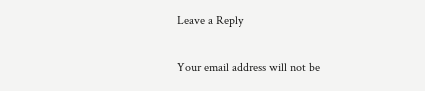Leave a Reply

Your email address will not be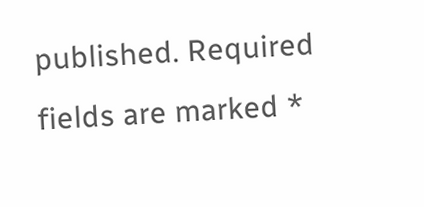published. Required fields are marked *